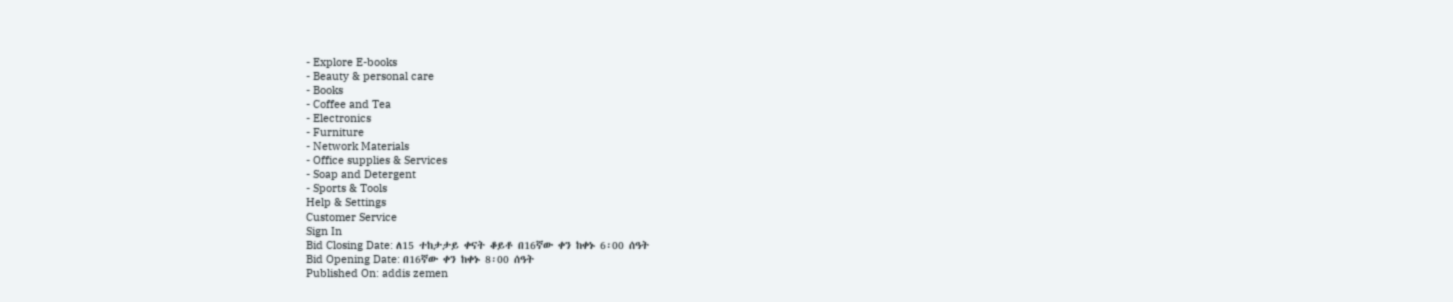- Explore E-books
- Beauty & personal care
- Books
- Coffee and Tea
- Electronics
- Furniture
- Network Materials
- Office supplies & Services
- Soap and Detergent
- Sports & Tools
Help & Settings
Customer Service
Sign In
Bid Closing Date: ለ15 ተከታታይ ቀናት ቆይቶ በ16ኛው ቀን ከቀኑ 6፡00 ሰዓት
Bid Opening Date: በ16ኛው ቀን ከቀኑ 8፡00 ሰዓት
Published On: addis zemen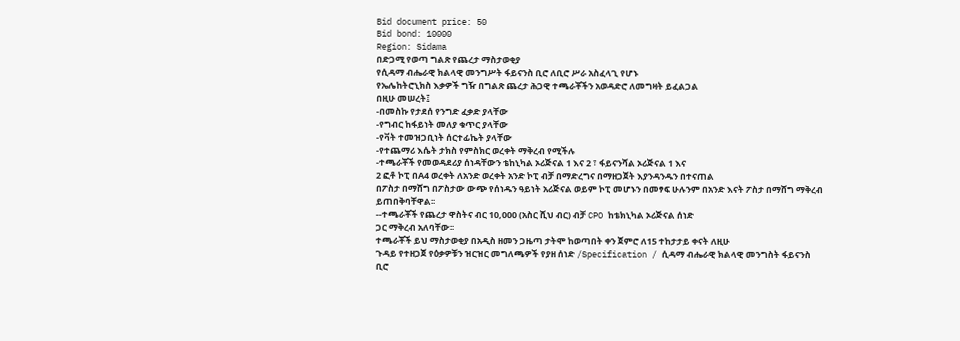Bid document price: 50
Bid bond: 10000
Region: Sidama
በድጋሚ የወጣ ግልጽ የጨረታ ማስታወቂያ
የሲዳማ ብሔራዊ ክልላዊ መንግሥት ፋይናንስ ቢሮ ለቢሮ ሥራ አስፈላጊ የሆኑ
የኤሌከትሮኒክስ እቃዎች ግዥ በግልጽ ጨረታ ሕጋዊ ተጫራቾችን አወዳድሮ ለመግዛት ይፈልጋል
በዚሁ መሠረት፤
-በመስኩ የታደሰ የንግድ ፈቃድ ያላቸው
-የግብር ከፋይነት መለያ ቁጥር ያላቸው
-የቫት ተመዝጋቢነት ሰርተፊኬት ያላቸው
-የተጨማሪ እሴት ታክስ የምስክር ወረቀት ማቅረብ የሚችሉ
-ተጫራቾች የመወዳደሪያ ሰነዳቸውን ቴከኒካል ኦሪጅናል 1 እና 2 ፣ ፋይናንሻል ኦሪጅናል 1 እና
2 ፎቶ ኮፒ በA4 ወረቀት ለአንድ ወረቀት አንድ ኮፒ ብቻ በማድረግና በማዘጋጀት እያንዳንዱን በተናጠል
በፖስታ በማሸግ በፖስታው ውጭ የሰነዱን ዓይነት አሪጅናል ወይም ኮፒ መሆኑን በመፃፍ ሁሉንም በአንድ እናት ፖስታ በማሸግ ማቅረብ
ይጠበቅባቸዋል፡፡
--ተጫራቾች የጨረታ ዋስትና ብር 10,000 (አስር ሺህ ብር) ብቻ CPO ከቴክኒካል ኦሪጅናል ሰነድ
ጋር ማቅረብ አለባቸው፡፡
ተጫራቾች ይህ ማስታወቂያ በአዲስ ዘመን ጋዜጣ ታትሞ ከወጣበት ቀን ጀምሮ ለ15 ተከታታይ ቀናት ለዚሁ
ጉዳይ የተዘጋጀ የዕቃዎቹን ዝርዝር መግለጫዎች የያዘ ሰነድ /Specification / ሲዳማ ብሔራዊ ክልላዊ መንግስት ፋይናንስ
ቢሮ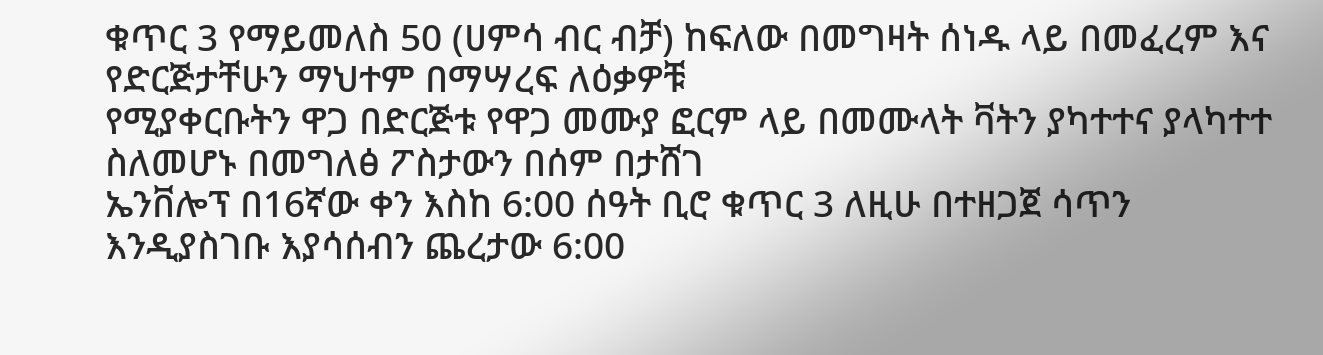ቁጥር 3 የማይመለስ 50 (ሀምሳ ብር ብቻ) ከፍለው በመግዛት ሰነዱ ላይ በመፈረም እና የድርጅታቸሁን ማህተም በማሣረፍ ለዕቃዎቹ
የሚያቀርቡትን ዋጋ በድርጅቱ የዋጋ መሙያ ፎርም ላይ በመሙላት ቫትን ያካተተና ያላካተተ ስለመሆኑ በመግለፅ ፖስታውን በሰም በታሸገ
ኤንቨሎፕ በ16ኛው ቀን እስከ 6:00 ሰዓት ቢሮ ቁጥር 3 ለዚሁ በተዘጋጀ ሳጥን እንዲያስገቡ እያሳሰብን ጨረታው 6:00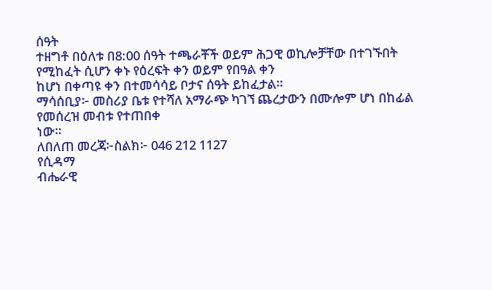ሰዓት
ተዘግቶ በዕለቱ በ8:00 ሰዓት ተጫራቾች ወይም ሕጋዊ ወኪሎቻቸው በተገኙበት የሚከፈት ሲሆን ቀኑ የዕረፍት ቀን ወይም የበዓል ቀን
ከሆነ በቀጣዩ ቀን በተመሳሳይ ቦታና ሰዓት ይከፈታል።
ማሳሰቢያ፦ መስሪያ ቤቱ የተሻለ አማራጭ ካገኘ ጨረታውን በሙሎም ሆነ በከፊል የመሰረዝ መብቱ የተጠበቀ
ነው።
ለበለጠ መረጃ፦ስልክ፦ 046 212 1127
የሲዳማ
ብሔራዊ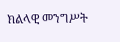ክልላዊ መንግሥት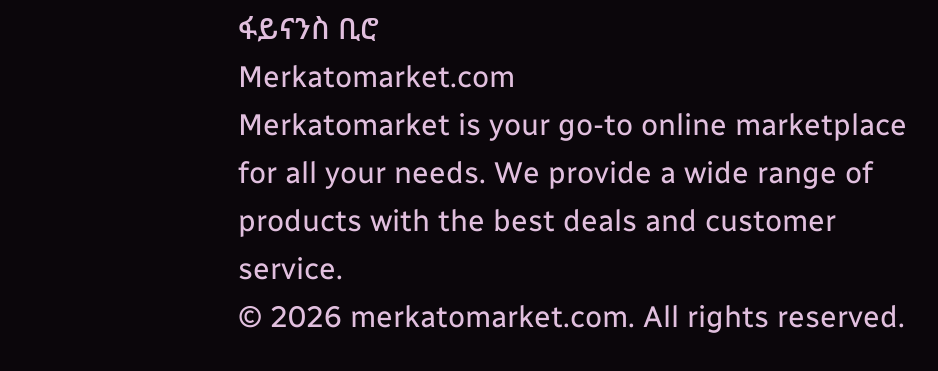ፋይናንስ ቢሮ
Merkatomarket.com
Merkatomarket is your go-to online marketplace for all your needs. We provide a wide range of products with the best deals and customer service.
© 2026 merkatomarket.com. All rights reserved.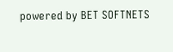powered by BET SOFTNETS